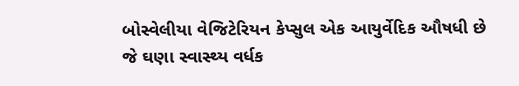બોસ્વેલીયા વેજિટેરિયન કેપ્સુલ એક આયુર્વેદિક ઔષધી છે જે ઘણા સ્વાસ્થ્ય વર્ધક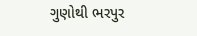ગુણોથી ભરપુર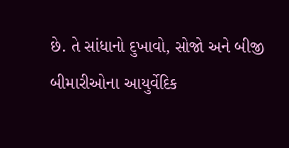છે. તે સાંધાનો દુખાવો, સોજો અને બીજી બીમારીઓના આયુર્વેદિક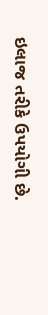ઇલાજ તરીકે ઉપયોગી છે.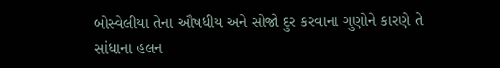બોસ્વેલીયા તેના ઔષધીય અને સોજો દુર કરવાના ગુણોને કારણે તે સાંધાના હલન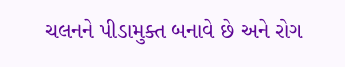ચલનને પીડામુક્ત બનાવે છે અને રોગ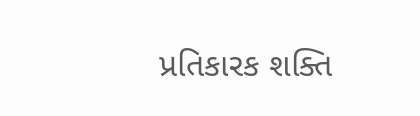પ્રતિકારક શક્તિ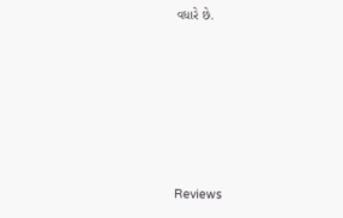વધારે છે.







Reviews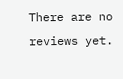There are no reviews yet.